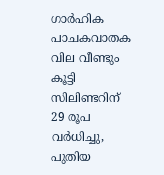ഗാർഹിക പാചകവാതക വില വീണ്ടും കൂട്ടി സിലിണ്ടറിന് 29 രൂപ വർധിച്ചു, പുതിയ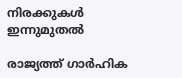നിരക്കുകൾ ഇന്നുമുതൽ

രാജ്യത്ത് ഗാർഹിക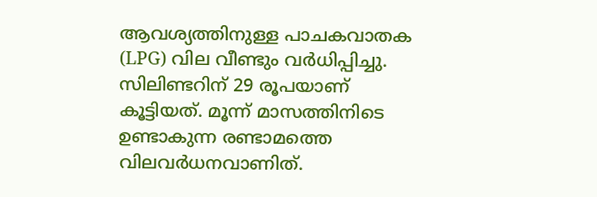ആവശ്യത്തിനുള്ള പാചകവാതക (LPG) വില വീണ്ടും വർധിപ്പിച്ചു. സിലിണ്ടറിന് 29 രൂപയാണ് കൂട്ടിയത്. മൂന്ന് മാസത്തിനിടെ ഉണ്ടാകുന്ന രണ്ടാമത്തെ വിലവർധനവാണിത്.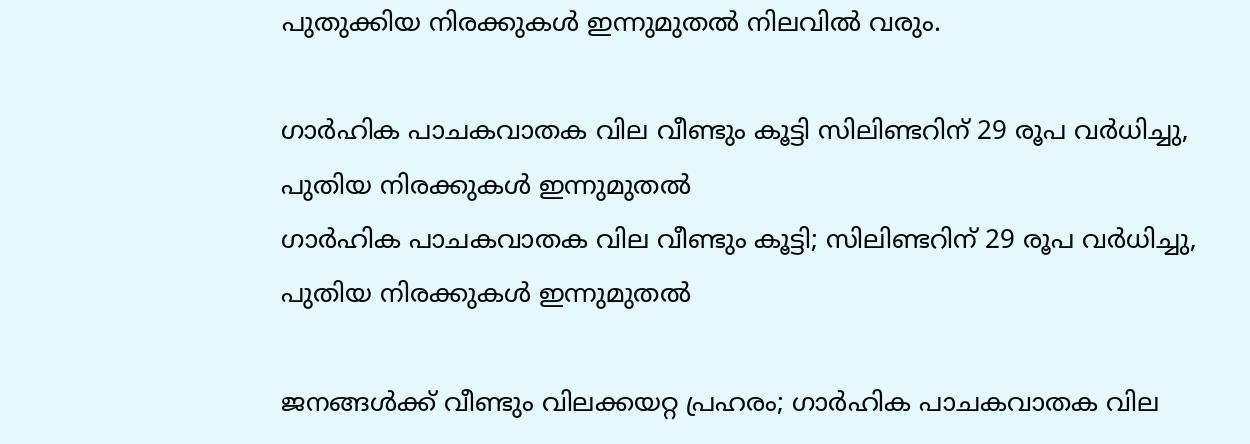പുതുക്കിയ നിരക്കുകൾ ഇന്നുമുതൽ നിലവിൽ വരും.

ഗാർഹിക പാചകവാതക വില വീണ്ടും കൂട്ടി സിലിണ്ടറിന് 29 രൂപ വർധിച്ചു, പുതിയ നിരക്കുകൾ ഇന്നുമുതൽ
ഗാർഹിക പാചകവാതക വില വീണ്ടും കൂട്ടി; സിലിണ്ടറിന് 29 രൂപ വർധിച്ചു, പുതിയ നിരക്കുകൾ ഇന്നുമുതൽ

ജനങ്ങൾക്ക് വീണ്ടും വിലക്കയറ്റ പ്രഹരം; ഗാർഹിക പാചകവാതക വില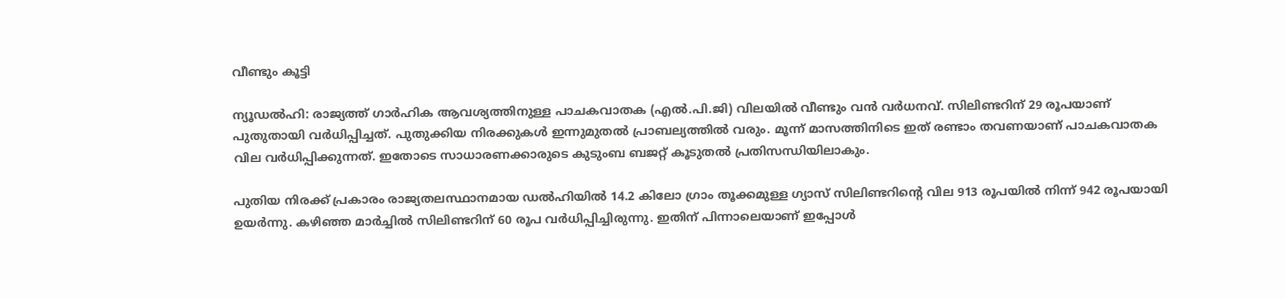വീണ്ടും കൂട്ടി

ന്യൂഡൽഹി: രാജ്യത്ത് ഗാർഹിക ആവശ്യത്തിനുള്ള പാചകവാതക (എൽ.പി.ജി) വിലയിൽ വീണ്ടും വൻ വർധനവ്. സിലിണ്ടറിന് 29 രൂപയാണ് പുതുതായി വർധിപ്പിച്ചത്. പുതുക്കിയ നിരക്കുകൾ ഇന്നുമുതൽ പ്രാബല്യത്തിൽ വരും. മൂന്ന് മാസത്തിനിടെ ഇത് രണ്ടാം തവണയാണ് പാചകവാതക വില വർധിപ്പിക്കുന്നത്. ഇതോടെ സാധാരണക്കാരുടെ കുടുംബ ബജറ്റ് കൂടുതൽ പ്രതിസന്ധിയിലാകും.

പുതിയ നിരക്ക് പ്രകാരം രാജ്യതലസ്ഥാനമായ ഡൽഹിയിൽ 14.2 കിലോ ഗ്രാം തൂക്കമുള്ള ഗ്യാസ് സിലിണ്ടറിന്റെ വില 913 രൂപയിൽ നിന്ന് 942 രൂപയായി ഉയർന്നു. കഴിഞ്ഞ മാർച്ചിൽ സിലിണ്ടറിന് 60 രൂപ വർധിപ്പിച്ചിരുന്നു. ഇതിന് പിന്നാലെയാണ് ഇപ്പോൾ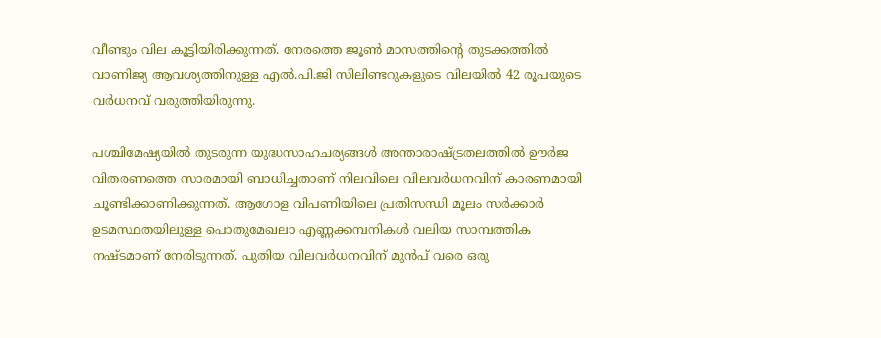വീണ്ടും വില കൂട്ടിയിരിക്കുന്നത്. നേരത്തെ ജൂൺ മാസത്തിന്റെ തുടക്കത്തിൽ വാണിജ്യ ആവശ്യത്തിനുള്ള എൽ.പി.ജി സിലിണ്ടറുകളുടെ വിലയിൽ 42 രൂപയുടെ വർധനവ് വരുത്തിയിരുന്നു.

പശ്ചിമേഷ്യയിൽ തുടരുന്ന യുദ്ധസാഹചര്യങ്ങൾ അന്താരാഷ്ട്രതലത്തിൽ ഊർജ വിതരണത്തെ സാരമായി ബാധിച്ചതാണ് നിലവിലെ വിലവർധനവിന് കാരണമായി ചൂണ്ടിക്കാണിക്കുന്നത്. ആഗോള വിപണിയിലെ പ്രതിസന്ധി മൂലം സർക്കാർ ഉടമസ്ഥതയിലുള്ള പൊതുമേഖലാ എണ്ണക്കമ്പനികൾ വലിയ സാമ്പത്തിക നഷ്ടമാണ് നേരിടുന്നത്. പുതിയ വിലവർധനവിന് മുൻപ് വരെ ഒരു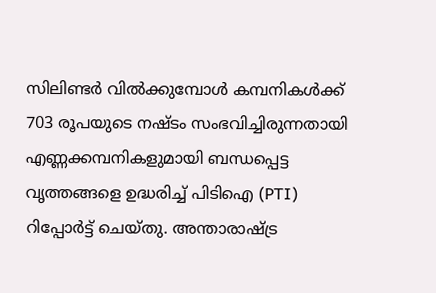സിലിണ്ടർ വിൽക്കുമ്പോൾ കമ്പനികൾക്ക് 703 രൂപയുടെ നഷ്ടം സംഭവിച്ചിരുന്നതായി എണ്ണക്കമ്പനികളുമായി ബന്ധപ്പെട്ട വൃത്തങ്ങളെ ഉദ്ധരിച്ച് പിടിഐ (PTI) റിപ്പോർട്ട് ചെയ്തു. അന്താരാഷ്ട്ര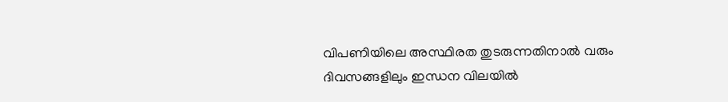വിപണിയിലെ അസ്ഥിരത തുടരുന്നതിനാൽ വരും ദിവസങ്ങളിലും ഇന്ധന വിലയിൽ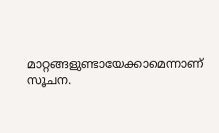മാറ്റങ്ങളുണ്ടായേക്കാമെന്നാണ് സൂചന.